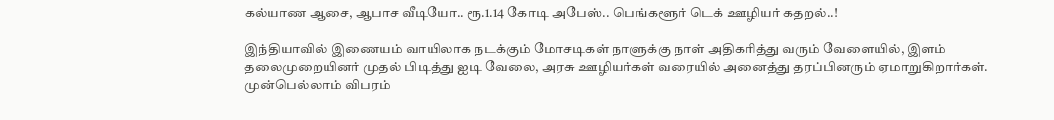கல்யாண ஆசை, ஆபாச வீடியோ.. ரூ.1.14 கோடி அபேஸ்.. பெங்களூர் டெக் ஊழியர் கதறல்..!

இந்தியாவில் இணையம் வாயிலாக நடக்கும் மோசடிகள் நாளுக்கு நாள் அதிகரித்து வரும் வேளையில், இளம் தலைமுறையினர் முதல் பிடித்து ஐடி வேலை, அரசு ஊழியர்கள் வரையில் அனைத்து தரப்பினரும் ஏமாறுகிறார்கள். முன்பெல்லாம் விபரம்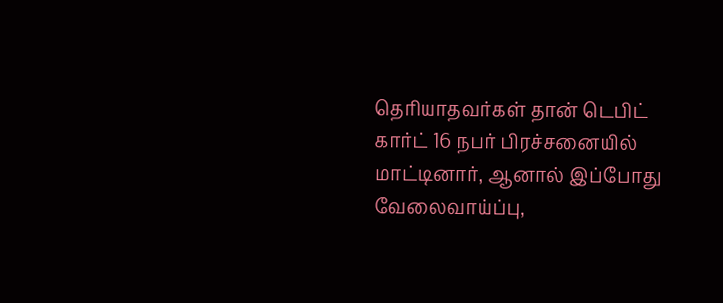தெரியாதவர்கள் தான் டெபிட் கார்ட் 16 நபர் பிரச்சனையில் மாட்டினார், ஆனால் இப்போது வேலைவாய்ப்பு,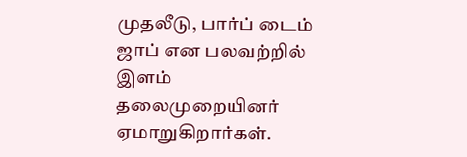முதலீடு, பார்ப் டைம் ஜாப் என பலவற்றில் இளம் தலைமுறையினர் ஏமாறுகிறார்கள்.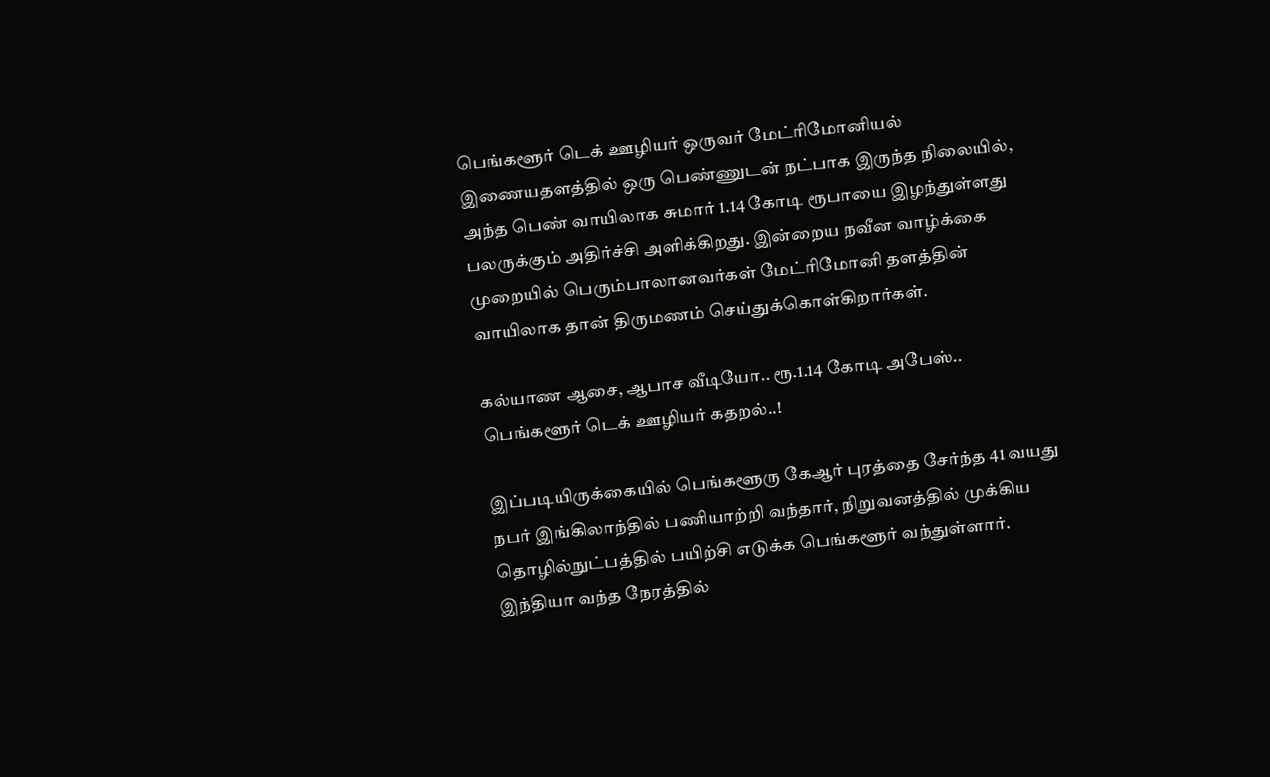பெங்களூர் டெக் ஊழியர் ஒருவர் மேட்ரிமோனியல் இணையதளத்தில் ஒரு பெண்ணுடன் நட்பாக இருந்த நிலையில், அந்த பெண் வாயிலாக சுமார் 1.14 கோடி ரூபாயை இழந்துள்ளது பலருக்கும் அதிர்ச்சி அளிக்கிறது. இன்றைய நவீன வாழ்க்கை முறையில் பெரும்பாலானவர்கள் மேட்ரிமோனி தளத்தின் வாயிலாக தான் திருமணம் செய்துக்கொள்கிறார்கள்.

கல்யாண ஆசை, ஆபாச வீடியோ.. ரூ.1.14 கோடி அபேஸ்.. பெங்களூர் டெக் ஊழியர் கதறல்..!

இப்படியிருக்கையில் பெங்களூரு கேஆர் புரத்தை சேர்ந்த 41 வயது நபர் இங்கிலாந்தில் பணியாற்றி வந்தார், நிறுவனத்தில் முக்கிய தொழில்நுட்பத்தில் பயிற்சி எடுக்க பெங்களூர் வந்துள்ளார். இந்தியா வந்த நேரத்தில்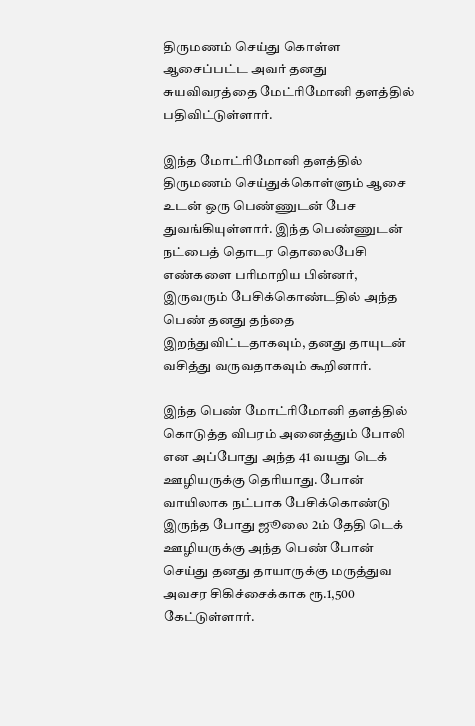திருமணம் செய்து கொள்ள ஆசைப்பட்ட அவர் தனது சுயவிவரத்தை மேட்ரிமோனி தளத்தில் பதிவிட்டுள்ளார்.

இந்த மோட்ரிமோனி தளத்தில் திருமணம் செய்துக்கொள்ளும் ஆசை உடன் ஒரு பெண்ணுடன் பேச துவங்கியுள்ளார். இந்த பெண்ணுடன் நட்பைத் தொடர தொலைபேசி எண்களை பரிமாறிய பின்னர், இருவரும் பேசிக்கொண்டதில் அந்த பெண் தனது தந்தை இறந்துவிட்டதாகவும், தனது தாயுடன் வசித்து வருவதாகவும் கூறினார்.

இந்த பெண் மோட்ரிமோனி தளத்தில் கொடுத்த விபரம் அனைத்தும் போலி என அப்போது அந்த 41 வயது டெக் ஊழியருக்கு தெரியாது. போன் வாயிலாக நட்பாக பேசிக்கொண்டு இருந்த போது ஜூலை 2ம் தேதி டெக் ஊழியருக்கு அந்த பெண் போன் செய்து தனது தாயாருக்கு மருத்துவ அவசர சிகிச்சைக்காக ரூ.1,500 கேட்டுள்ளார்.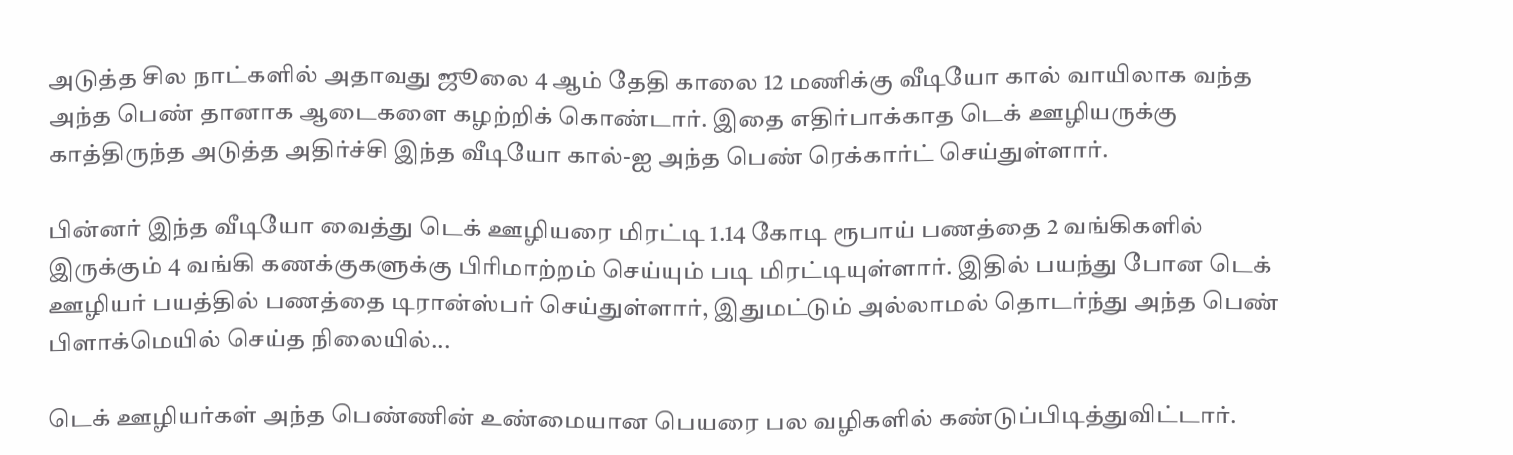அடுத்த சில நாட்களில் அதாவது ஜூலை 4 ஆம் தேதி காலை 12 மணிக்கு வீடியோ கால் வாயிலாக வந்த அந்த பெண் தானாக ஆடைகளை கழற்றிக் கொண்டார். இதை எதிர்பாக்காத டெக் ஊழியருக்கு காத்திருந்த அடுத்த அதிர்ச்சி இந்த வீடியோ கால்-ஐ அந்த பெண் ரெக்கார்ட் செய்துள்ளார்.

பின்னர் இந்த வீடியோ வைத்து டெக் ஊழியரை மிரட்டி 1.14 கோடி ரூபாய் பணத்தை 2 வங்கிகளில் இருக்கும் 4 வங்கி கணக்குகளுக்கு பிரிமாற்றம் செய்யும் படி மிரட்டியுள்ளார். இதில் பயந்து போன டெக் ஊழியர் பயத்தில் பணத்தை டிரான்ஸ்பர் செய்துள்ளார், இதுமட்டும் அல்லாமல் தொடர்ந்து அந்த பெண் பிளாக்மெயில் செய்த நிலையில்...

டெக் ஊழியர்கள் அந்த பெண்ணின் உண்மையான பெயரை பல வழிகளில் கண்டுப்பிடித்துவிட்டார்.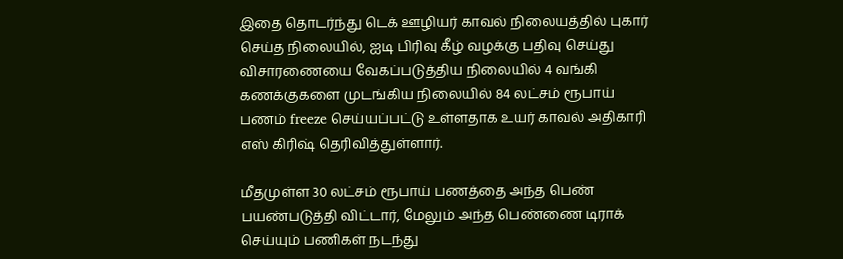இதை தொடர்ந்து டெக் ஊழியர் காவல் நிலையத்தில் புகார் செய்த நிலையில், ஐடி பிரிவு கீழ் வழக்கு பதிவு செய்து விசாரணையை வேகப்படுத்திய நிலையில் 4 வங்கி கணக்குகளை முடங்கிய நிலையில் 84 லட்சம் ரூபாய் பணம் freeze செய்யப்பட்டு உள்ளதாக உயர் காவல் அதிகாரி எஸ் கிரிஷ் தெரிவித்துள்ளார்.

மீதமுள்ள 30 லட்சம் ரூபாய் பணத்தை அந்த பெண் பயண்படுத்தி விட்டார், மேலும் அந்த பெண்ணை டிராக் செய்யும் பணிகள் நடந்து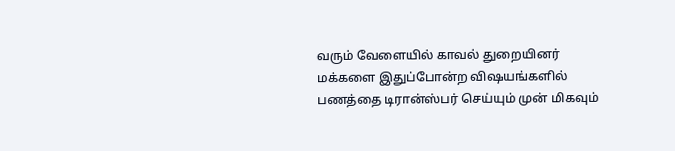வரும் வேளையில் காவல் துறையினர் மக்களை இதுப்போன்ற விஷயங்களில் பணத்தை டிரான்ஸ்பர் செய்யும் முன் மிகவும்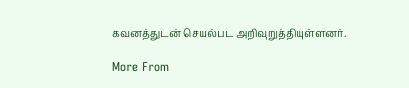கவனத்துடன் செயல்பட அறிவுறுத்தியுள்ளனர்.

More From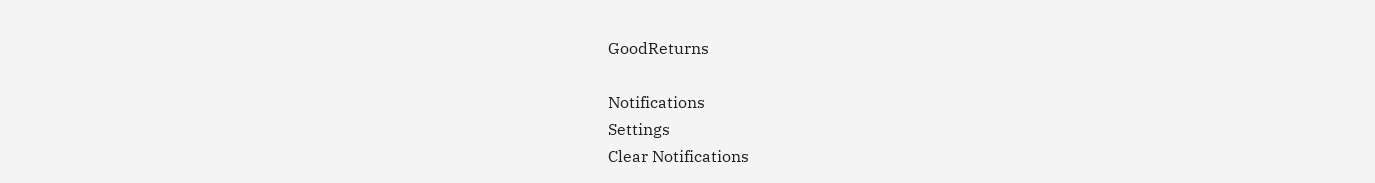GoodReturns

Notifications
Settings
Clear Notifications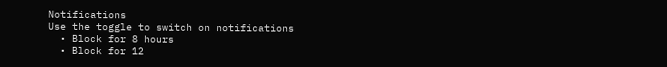Notifications
Use the toggle to switch on notifications
  • Block for 8 hours
  • Block for 12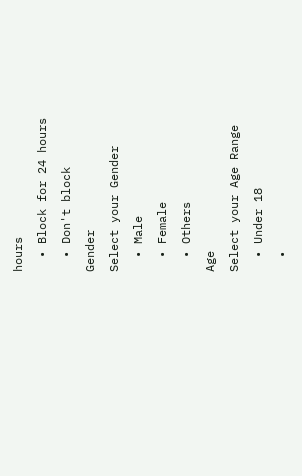hours
  • Block for 24 hours
  • Don't block
Gender
Select your Gender
  • Male
  • Female
  • Others
Age
Select your Age Range
  • Under 18
  •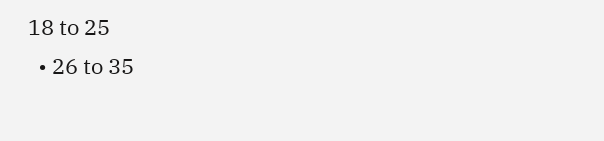18 to 25
  • 26 to 35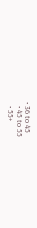• 36 to 45
  • 45 to 55
  • 55+